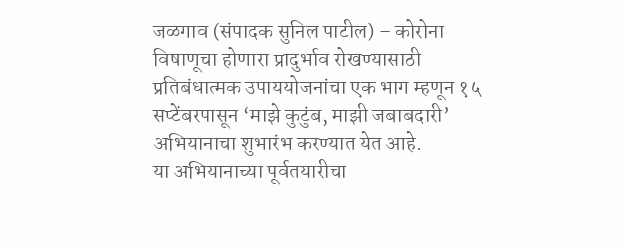जळगाव (संपादक सुनिल पाटील) – कोरोना विषाणूचा होणारा प्रादुर्भाव रोखण्यासाठी प्रतिबंधात्मक उपाययोजनांचा एक भाग म्हणून १५ सप्टेंबरपासून ‘माझे कुटुंब, माझी जबाबदारी’ अभियानाचा शुभारंभ करण्यात येत आहे.
या अभियानाच्या पूर्वतयारीचा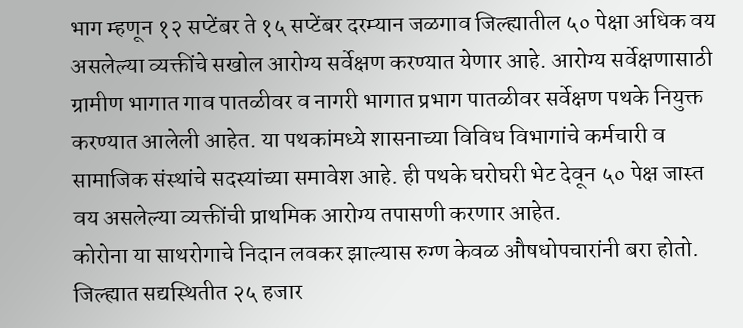भाग म्हणून १२ सप्टेंबर ते १५ सप्टेंबर दरम्यान जळगाव जिल्ह्यातील ५० पेक्षा अधिक वय असलेल्या व्यक्तींचे सखोल आरोग्य सर्वेक्षण करण्यात येणार आहे. आरोग्य सर्वेक्षणासाठी ग्रामीण भागात गाव पातळीवर व नागरी भागात प्रभाग पातळीवर सर्वेक्षण पथके नियुक्त करण्यात आलेली आहेत. या पथकांमध्ये शासनाच्या विविध विभागांचे कर्मचारी व सामाजिक संस्थांचे सदस्यांच्या समावेश आहे. ही पथके घरोघरी भेट देवून ५० पेक्ष जास्त वय असलेल्या व्यक्तींची प्राथमिक आरोग्य तपासणी करणार आहेत.
कोरोना या साथरोगाचे निदान लवकर झाल्यास रुग्ण केवळ औषधोपचारांनी बरा होतो. जिल्ह्यात सद्यस्थितीत २५ हजार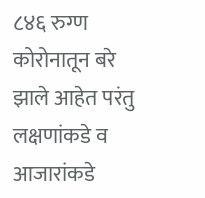८४६ रुग्ण कोरोनातून बरे झाले आहेत परंतु लक्षणांकडे व आजारांकडे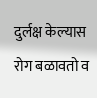दुर्लक्ष केल्यास रोग बळावतो व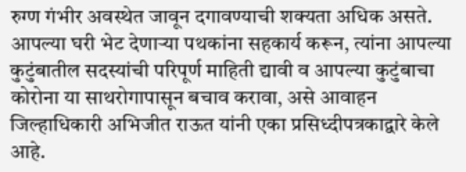रुग्ण गंभीर अवस्थेत जावून दगावण्याची शक्यता अधिक असते.
आपल्या घरी भेट देणाऱ्या पथकांना सहकार्य करून, त्यांना आपल्या कुटुंबातील सदस्यांची परिपूर्ण माहिती द्यावी व आपल्या कुटुंबाचा कोरोना या साथरोगापासून बचाव करावा, असे आवाहन जिल्हाधिकारी अभिजीत राऊत यांनी एका प्रसिध्दीपत्रकाद्वारे केले आहे.